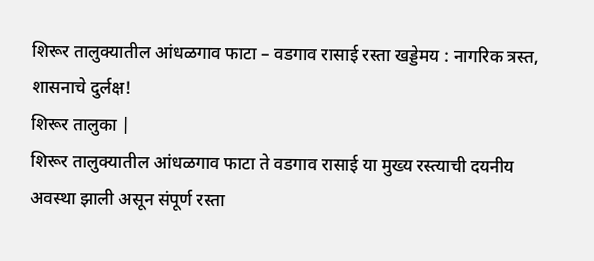शिरूर तालुक्यातील आंधळगाव फाटा – वडगाव रासाई रस्ता खड्डेमय : नागरिक त्रस्त, शासनाचे दुर्लक्ष!
शिरूर तालुका |
शिरूर तालुक्यातील आंधळगाव फाटा ते वडगाव रासाई या मुख्य रस्त्याची दयनीय अवस्था झाली असून संपूर्ण रस्ता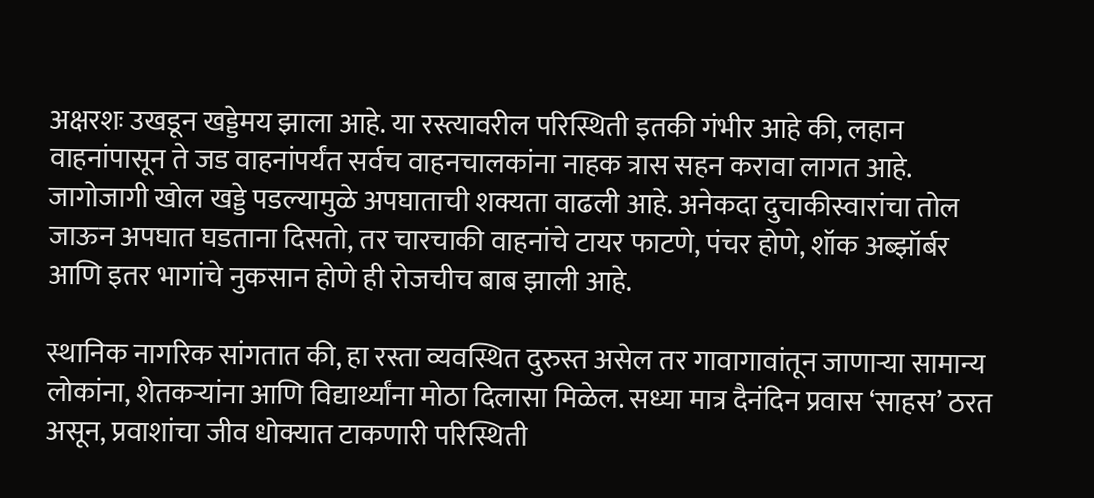अक्षरशः उखडून खड्डेमय झाला आहे. या रस्त्यावरील परिस्थिती इतकी गंभीर आहे की, लहान वाहनांपासून ते जड वाहनांपर्यंत सर्वच वाहनचालकांना नाहक त्रास सहन करावा लागत आहे. जागोजागी खोल खड्डे पडल्यामुळे अपघाताची शक्यता वाढली आहे. अनेकदा दुचाकीस्वारांचा तोल जाऊन अपघात घडताना दिसतो, तर चारचाकी वाहनांचे टायर फाटणे, पंचर होणे, शॉक अब्झॉर्बर आणि इतर भागांचे नुकसान होणे ही रोजचीच बाब झाली आहे.

स्थानिक नागरिक सांगतात की, हा रस्ता व्यवस्थित दुरुस्त असेल तर गावागावांतून जाणाऱ्या सामान्य लोकांना, शेतकऱ्यांना आणि विद्यार्थ्यांना मोठा दिलासा मिळेल. सध्या मात्र दैनंदिन प्रवास ‘साहस’ ठरत असून, प्रवाशांचा जीव धोक्यात टाकणारी परिस्थिती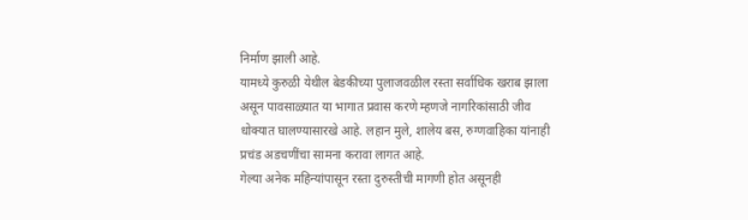निर्माण झाली आहे.
यामध्ये कुरुळी येथील बेडकीच्या पुलाजवळील रस्ता सर्वाधिक खराब झाला असून पावसाळ्यात या भागात प्रवास करणे म्हणजे नागरिकांसाठी जीव धोक्यात घालण्यासारखे आहे. लहान मुले, शालेय बस, रुग्णवाहिका यांनाही प्रचंड अडचणींचा सामना करावा लागत आहे.
गेल्या अनेक महिन्यांपासून रस्ता दुरुस्तीची मागणी होत असूनही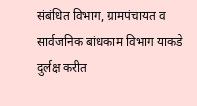संबंधित विभाग, ग्रामपंचायत व सार्वजनिक बांधकाम विभाग याकडे दुर्लक्ष करीत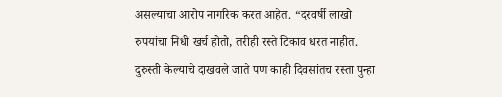असल्याचा आरोप नागरिक करत आहेत. “दरवर्षी लाखो रुपयांचा निधी खर्च होतो, तरीही रस्ते टिकाव धरत नाहीत. दुरुस्ती केल्याचे दाखवले जाते पण काही दिवसांतच रस्ता पुन्हा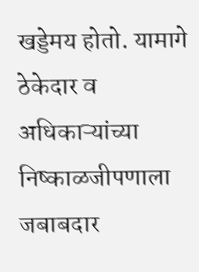खड्डेमय होतो. यामागे ठेकेदार व अधिकाऱ्यांच्या निष्काळजीपणाला जबाबदार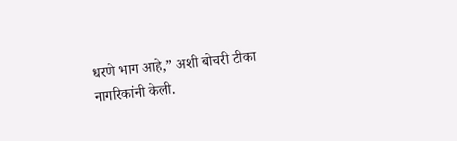धरणे भाग आहे,” अशी बोचरी टीका नागरिकांनी केली.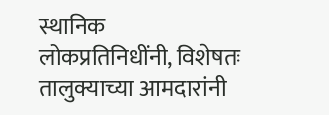स्थानिक लोकप्रतिनिधींनी, विशेषतः तालुक्याच्या आमदारांनी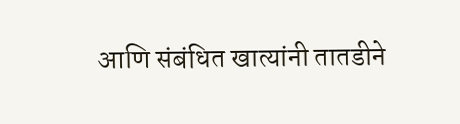आणि संबंधित खात्यांनी तातडीने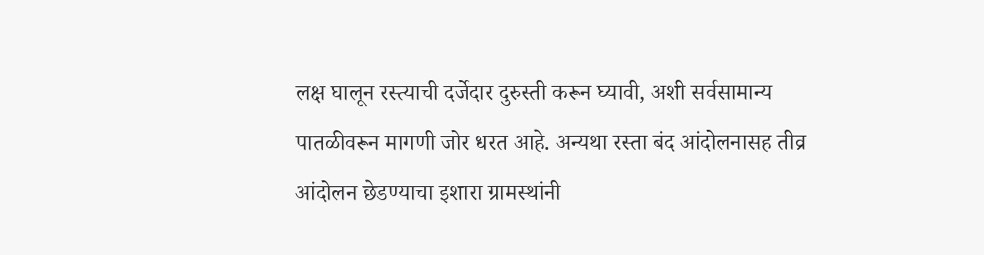लक्ष घालून रस्त्याची दर्जेदार दुरुस्ती करून घ्यावी, अशी सर्वसामान्य पातळीवरून मागणी जोर धरत आहे. अन्यथा रस्ता बंद आंदोलनासह तीव्र आंदोलन छेडण्याचा इशारा ग्रामस्थांनी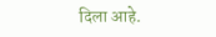दिला आहे.